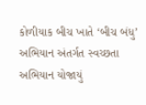કોળીયાક બીચ ખાતે ‘બીચ બંધુ’ અભિયાન અંતર્ગત સ્વચ્છતા અભિયાન યોજાયું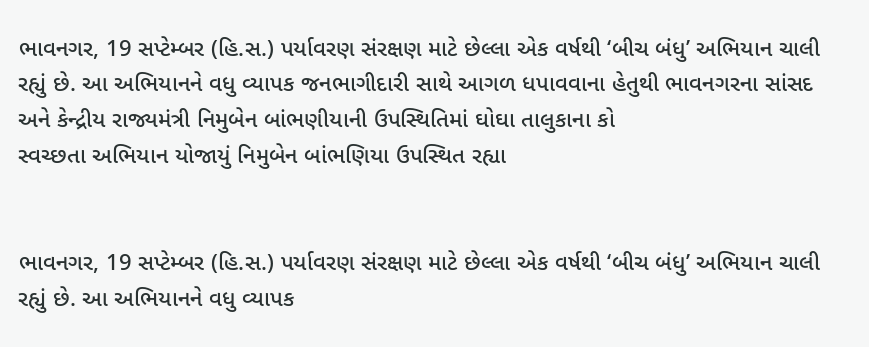ભાવનગર, 19 સપ્ટેમ્બર (હિ.સ.) પર્યાવરણ સંરક્ષણ માટે છેલ્લા એક વર્ષથી ‘બીચ બંધુ’ અભિયાન ચાલી રહ્યું છે. આ અભિયાનને વધુ વ્યાપક જનભાગીદારી સાથે આગળ ધપાવવાના હેતુથી ભાવનગરના સાંસદ અને કેન્દ્રીય રાજ્યમંત્રી નિમુબેન બાંભણીયાની ઉપસ્થિતિમાં ઘોઘા તાલુકાના કો
સ્વચ્છતા અભિયાન યોજાયું નિમુબેન બાંભણિયા ઉપસ્થિત રહ્યા


ભાવનગર, 19 સપ્ટેમ્બર (હિ.સ.) પર્યાવરણ સંરક્ષણ માટે છેલ્લા એક વર્ષથી ‘બીચ બંધુ’ અભિયાન ચાલી રહ્યું છે. આ અભિયાનને વધુ વ્યાપક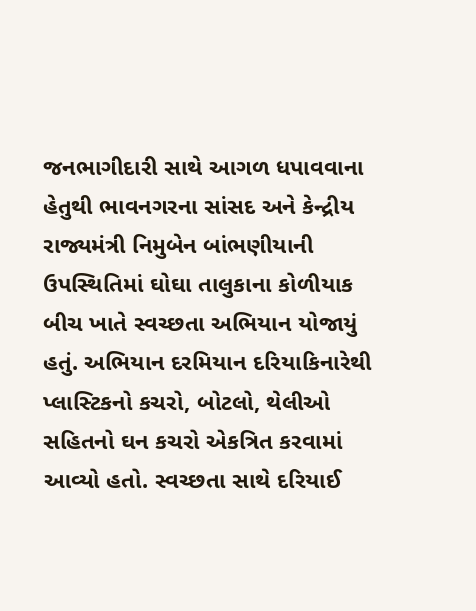જનભાગીદારી સાથે આગળ ધપાવવાના હેતુથી ભાવનગરના સાંસદ અને કેન્દ્રીય રાજ્યમંત્રી નિમુબેન બાંભણીયાની ઉપસ્થિતિમાં ઘોઘા તાલુકાના કોળીયાક બીચ ખાતે સ્વચ્છતા અભિયાન યોજાયું હતું. અભિયાન દરમિયાન દરિયાકિનારેથી પ્લાસ્ટિકનો કચરો, બોટલો, થેલીઓ સહિતનો ઘન કચરો એકત્રિત કરવામાં આવ્યો હતો. સ્વચ્છતા સાથે દરિયાઈ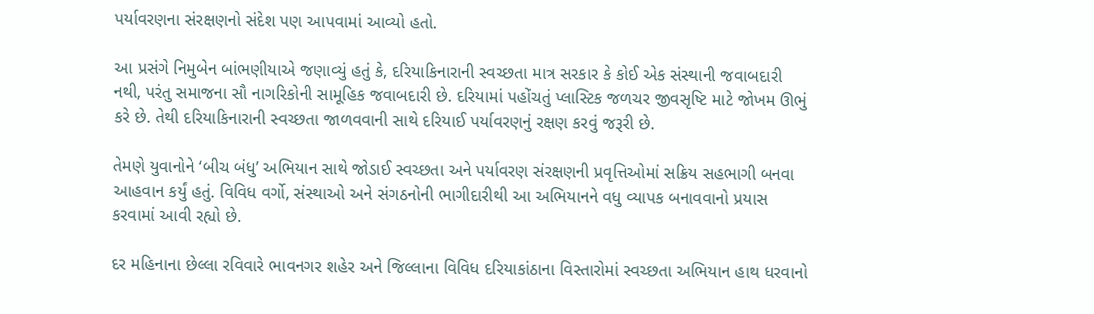પર્યાવરણના સંરક્ષણનો સંદેશ પણ આપવામાં આવ્યો હતો.

આ પ્રસંગે નિમુબેન બાંભણીયાએ જણાવ્યું હતું કે, દરિયાકિનારાની સ્વચ્છતા માત્ર સરકાર કે કોઈ એક સંસ્થાની જવાબદારી નથી, પરંતુ સમાજના સૌ નાગરિકોની સામૂહિક જવાબદારી છે. દરિયામાં પહોંચતું પ્લાસ્ટિક જળચર જીવસૃષ્ટિ માટે જોખમ ઊભું કરે છે. તેથી દરિયાકિનારાની સ્વચ્છતા જાળવવાની સાથે દરિયાઈ પર્યાવરણનું રક્ષણ કરવું જરૂરી છે.

તેમણે યુવાનોને ‘બીચ બંધુ’ અભિયાન સાથે જોડાઈ સ્વચ્છતા અને પર્યાવરણ સંરક્ષણની પ્રવૃત્તિઓમાં સક્રિય સહભાગી બનવા આહવાન કર્યું હતું. વિવિધ વર્ગો, સંસ્થાઓ અને સંગઠનોની ભાગીદારીથી આ અભિયાનને વધુ વ્યાપક બનાવવાનો પ્રયાસ કરવામાં આવી રહ્યો છે.

દર મહિનાના છેલ્લા રવિવારે ભાવનગર શહેર અને જિલ્લાના વિવિધ દરિયાકાંઠાના વિસ્તારોમાં સ્વચ્છતા અભિયાન હાથ ધરવાનો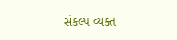સંકલ્પ વ્યક્ત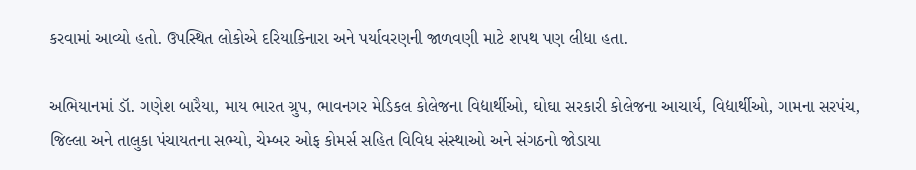કરવામાં આવ્યો હતો. ઉપસ્થિત લોકોએ દરિયાકિનારા અને પર્યાવરણની જાળવણી માટે શપથ પણ લીધા હતા.

અભિયાનમાં ડૉ. ગણેશ બારૈયા, માય ભારત ગ્રુપ, ભાવનગર મેડિકલ કોલેજના વિદ્યાર્થીઓ, ઘોઘા સરકારી કોલેજના આચાર્ય, વિદ્યાર્થીઓ, ગામના સરપંચ, જિલ્લા અને તાલુકા પંચાયતના સભ્યો, ચેમ્બર ઓફ કોમર્સ સહિત વિવિધ સંસ્થાઓ અને સંગઠનો જોડાયા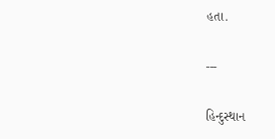હતા.

---

હિન્દુસ્થાન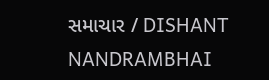સમાચાર / DISHANT NANDRAMBHAI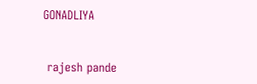GONADLIYA


 rajesh pande